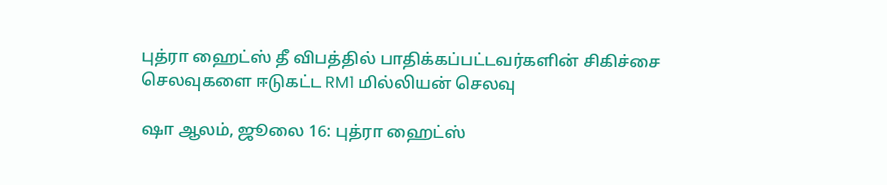புத்ரா ஹைட்ஸ் தீ விபத்தில் பாதிக்கப்பட்டவர்களின் சிகிச்சை செலவுகளை ஈடுகட்ட RM1 மில்லியன் செலவு

ஷா ஆலம், ஜூலை 16: புத்ரா ஹைட்ஸ்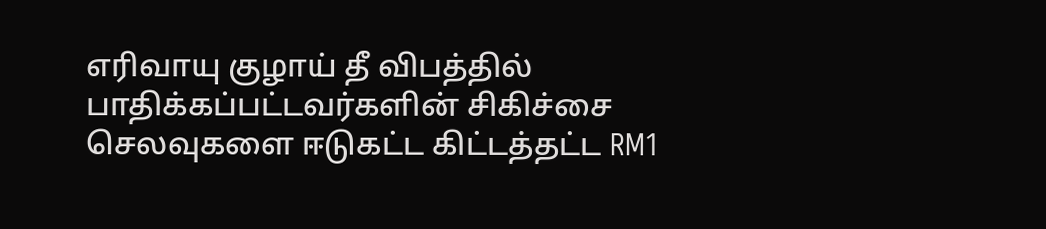எரிவாயு குழாய் தீ விபத்தில் பாதிக்கப்பட்டவர்களின் சிகிச்சை செலவுகளை ஈடுகட்ட கிட்டத்தட்ட RM1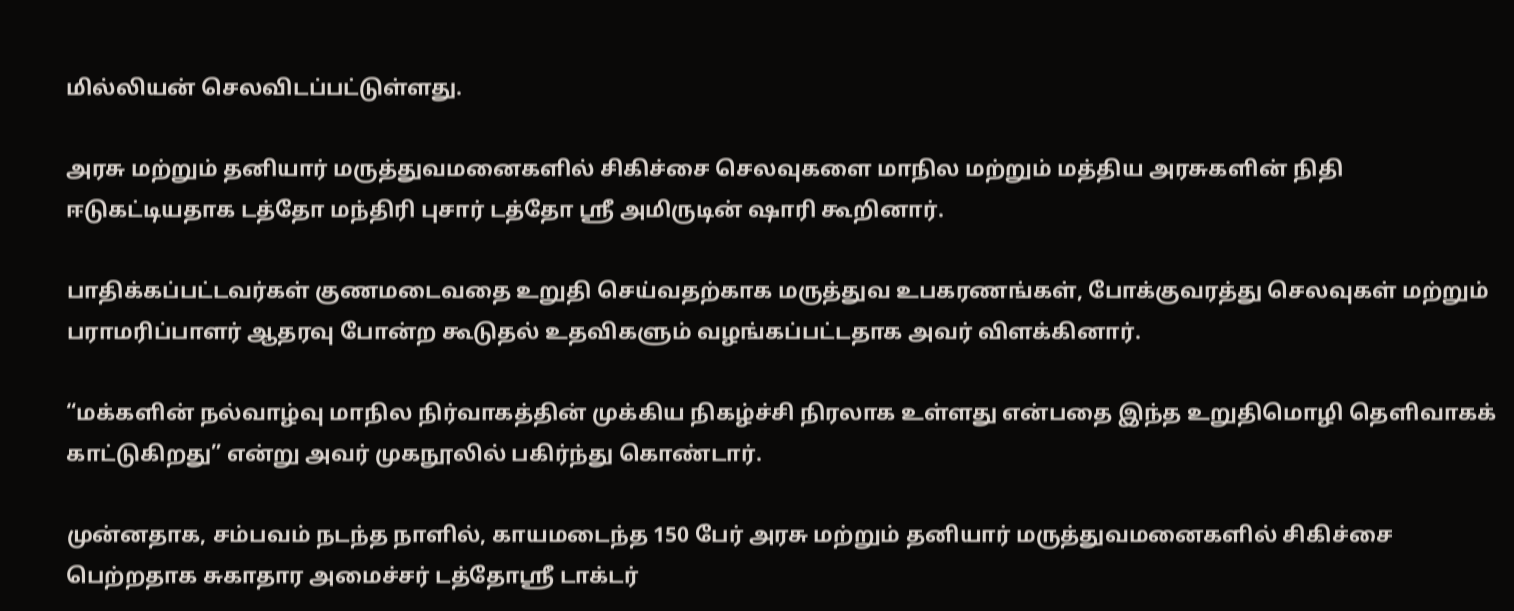மில்லியன் செலவிடப்பட்டுள்ளது.

அரசு மற்றும் தனியார் மருத்துவமனைகளில் சிகிச்சை செலவுகளை மாநில மற்றும் மத்திய அரசுகளின் நிதி ஈடுகட்டியதாக டத்தோ மந்திரி புசார் டத்தோ ஸ்ரீ அமிருடின் ஷாரி கூறினார்.

பாதிக்கப்பட்டவர்கள் குணமடைவதை உறுதி செய்வதற்காக மருத்துவ உபகரணங்கள், போக்குவரத்து செலவுகள் மற்றும் பராமரிப்பாளர் ஆதரவு போன்ற கூடுதல் உதவிகளும் வழங்கப்பட்டதாக அவர் விளக்கினார்.

“மக்களின் நல்வாழ்வு மாநில நிர்வாகத்தின் முக்கிய நிகழ்ச்சி நிரலாக உள்ளது என்பதை இந்த உறுதிமொழி தெளிவாகக் காட்டுகிறது” என்று அவர் முகநூலில் பகிர்ந்து கொண்டார்.

முன்னதாக, சம்பவம் நடந்த நாளில், காயமடைந்த 150 பேர் அரசு மற்றும் தனியார் மருத்துவமனைகளில் சிகிச்சை பெற்றதாக சுகாதார அமைச்சர் டத்தோஸ்ரீ டாக்டர்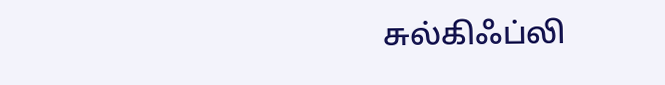சுல்கிஃப்லி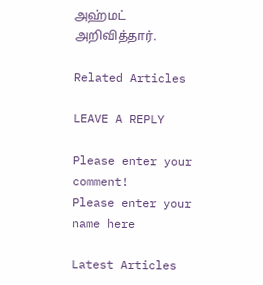அஹ்மட் அறிவித்தார்.

Related Articles

LEAVE A REPLY

Please enter your comment!
Please enter your name here

Latest Articles